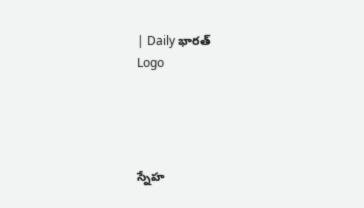| Daily భారత్
Logo




స్నేహ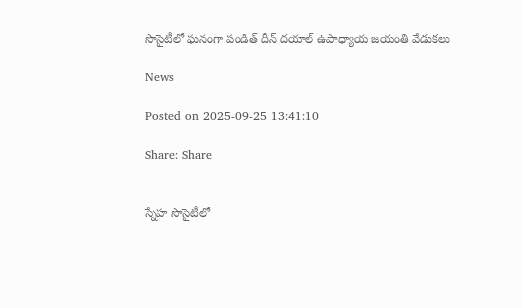సొసైటీలో ఘనంగా పండిత్ దీన్ దయాల్ ఉపాధ్యాయ జయంతి వేడుకలు

News

Posted on 2025-09-25 13:41:10

Share: Share


స్నేహ సొసైటీలో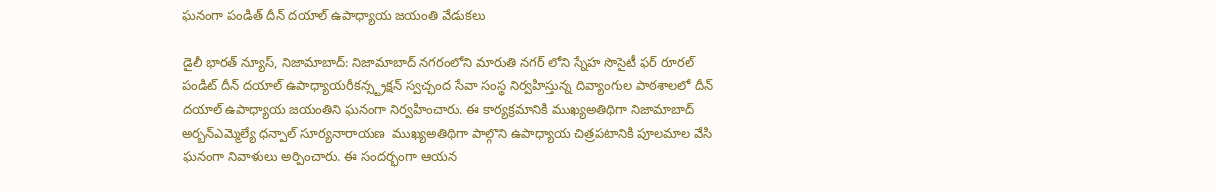ఘనంగా పండిత్ దీన్ దయాల్ ఉపాధ్యాయ జయంతి వేడుకలు

డైలీ భారత్ న్యూస్, నిజామాబాద్: నిజామాబాద్ నగరంలోని మారుతి నగర్ లోని స్నేహ సొసైటీ ఫర్ రూరల్  పండిట్ దీన్ దయాల్ ఉపాధ్యాయరీకన్స్ట్రక్షన్ స్వచ్ఛంద సేవా సంస్థ నిర్వహిస్తున్న దివ్యాంగుల పాఠశాలలో దీన్ దయాల్ ఉపాధ్యాయ జయంతిని ఘనంగా నిర్వహించారు. ఈ కార్యక్రమానికి ముఖ్యఅతిథిగా నిజామాబాద్  అర్బన్ఎమ్మెల్యే ధన్పాల్ సూర్యనారాయణ  ముఖ్యఅతిథిగా పాల్గొని ఉపాధ్యాయ చిత్రపటానికి పూలమాల వేసి ఘనంగా నివాళులు అర్పించారు. ఈ సందర్భంగా ఆయన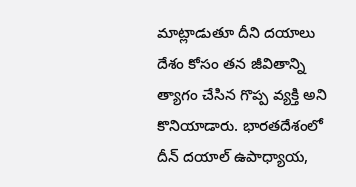మాట్లాడుతూ దీని దయాలు దేశం కోసం తన జీవితాన్ని త్యాగం చేసిన గొప్ప వ్యక్తి అని కొనియాడారు. భారతదేశంలో దీన్ దయాల్ ఉపాధ్యాయ,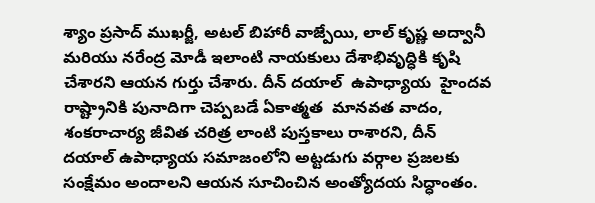శ్యాం ప్రసాద్ ముఖర్జీ, అటల్ బిహారీ వాజ్పేయి, లాల్ కృష్ణ అద్వానీ మరియు నరేంద్ర మోడీ ఇలాంటి నాయకులు దేశాభివృద్ధికి కృషి చేశారని ఆయన గుర్తు చేశారు. దీన్ దయాల్  ఉపాధ్యాయ  హైందవ రాష్ట్రానికి పునాదిగా చెప్పబడే ఏకాత్మత  మానవత వాదం, శంకరాచార్య జీవిత చరిత్ర లాంటి పుస్తకాలు రాశారని, దీన్ దయాల్ ఉపాధ్యాయ సమాజంలోని అట్టడుగు వర్గాల ప్రజలకు సంక్షేమం అందాలని ఆయన సూచించిన అంత్యోదయ సిద్ధాంతం.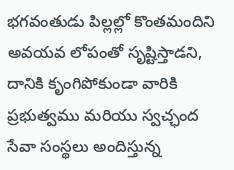భగవంతుడు పిల్లల్లో కొంతమందిని  అవయవ లోపంతో సృష్టిస్తాడని, దానికి కృంగిపోకుండా వారికి ప్రభుత్వము మరియు స్వచ్ఛంద సేవా సంస్థలు అందిస్తున్న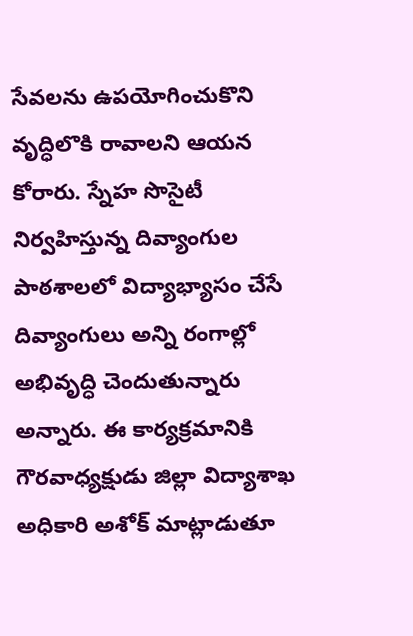సేవలను ఉపయోగించుకొని వృద్ధిలొకి రావాలని ఆయన కోరారు. స్నేహ సొసైటీ నిర్వహిస్తున్న దివ్యాంగుల పాఠశాలలో విద్యాభ్యాసం చేసే దివ్యాంగులు అన్ని రంగాల్లో అభివృద్ధి చెందుతున్నారు అన్నారు. ఈ కార్యక్రమానికి గౌరవాధ్యక్షుడు జిల్లా విద్యాశాఖ అధికారి అశోక్ మాట్లాడుతూ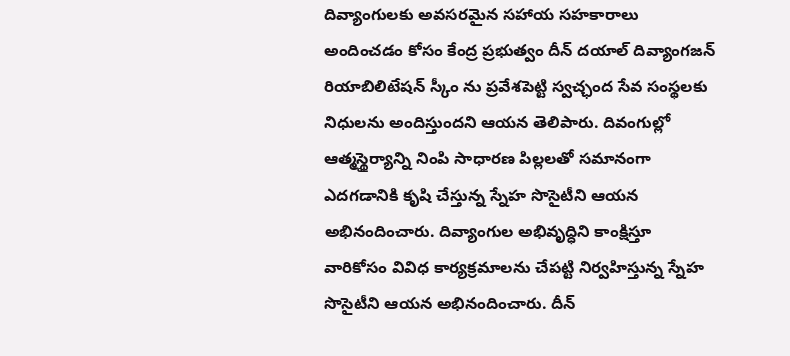దివ్యాంగులకు అవసరమైన సహాయ సహకారాలు అందించడం కోసం కేంద్ర ప్రభుత్వం దీన్ దయాల్ దివ్యాంగజన్  రియాబిలిటేషన్ స్కీం ను ప్రవేశపెట్టి స్వచ్ఛంద సేవ సంస్థలకు నిధులను అందిస్తుందని ఆయన తెలిపారు. దివంగుల్లో ఆత్మస్థైర్యాన్ని నింపి సాధారణ పిల్లలతో సమానంగా ఎదగడానికి కృషి చేస్తున్న స్నేహ సొసైటీని ఆయన అభినందించారు. దివ్యాంగుల అభివృద్ధిని కాంక్షిస్తూ వారికోసం వివిధ కార్యక్రమాలను చేపట్టి నిర్వహిస్తున్న స్నేహ సొసైటీని ఆయన అభినందించారు. దీన్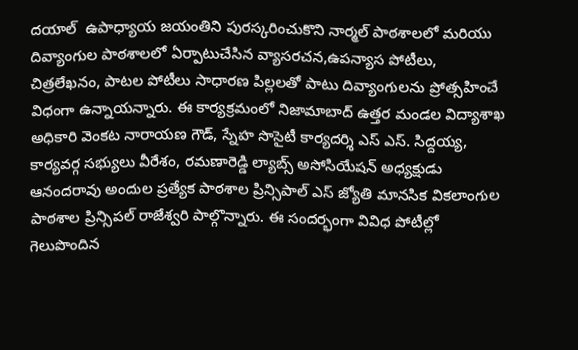దయాల్  ఉపాధ్యాయ జయంతిని పురస్కరించుకొని నార్మల్ పాఠశాలలో మరియు దివ్యాంగుల పాఠశాలలో ఏర్పాటుచేసిన వ్యాసరచన,ఉపన్యాస పోటీలు, చిత్రలేఖనం, పాటల పోటీలు సాధారణ పిల్లలతో పాటు దివ్యాంగులను ప్రోత్సహించే విధంగా ఉన్నాయన్నారు. ఈ కార్యక్రమంలో నిజామాబాద్ ఉత్తర మండల విద్యాశాఖ అధికారి వెంకట నారాయణ గౌడ్, స్నేహ సొసైటీ కార్యదర్శి ఎస్ ఎస్. సిద్దయ్య, కార్యవర్గ సభ్యులు వీరేశం, రమణారెడ్డి ల్యాబ్స్ అసోసియేషన్ అధ్యక్షుడు ఆనందరావు అందుల ప్రత్యేక పాఠశాల ప్రిన్సిపాల్ ఎస్ జ్యోతి మానసిక వికలాంగుల పాఠశాల ప్రిన్సిపల్ రాజేశ్వరి పాల్గొన్నారు. ఈ సందర్భంగా వివిధ పోటీల్లో గెలుపొందిన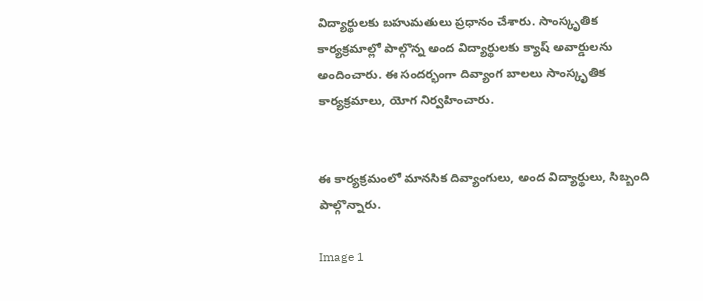విద్యార్థులకు బహుమతులు ప్రధానం చేశారు. సాంస్కృతిక కార్యక్రమాల్లో పాల్గొన్న అంద విద్యార్థులకు క్యాష్ అవార్డులను అందించారు. ఈ సందర్భంగా దివ్యాంగ బాలలు సాంస్కృతిక కార్యక్రమాలు, యోగ నిర్వహించారు.


ఈ కార్యక్రమంలో మానసిక దివ్యాంగులు, అంద విద్యార్థులు, సిబ్బంది పాల్గొన్నారు.

Image 1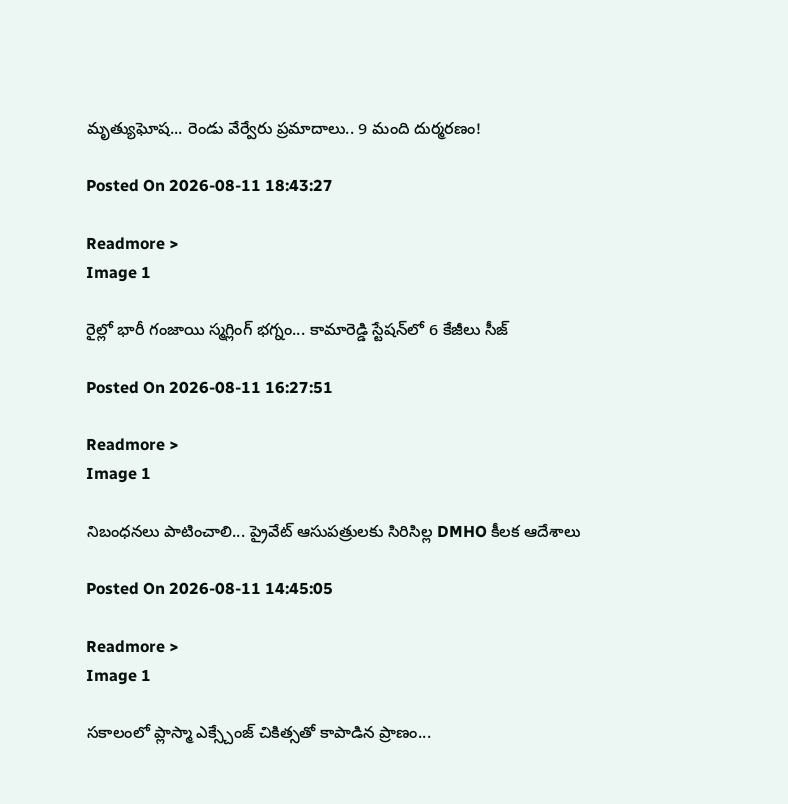మృత్యుఘోష... రెండు వేర్వేరు ప్రమాదాలు.. 9 మంది దుర్మరణం!

Posted On 2026-08-11 18:43:27

Readmore >
Image 1

రైల్లో భారీ గంజాయి స్మగ్లింగ్ భగ్నం... కామారెడ్డి స్టేషన్‌లో 6 కేజీలు సీజ్

Posted On 2026-08-11 16:27:51

Readmore >
Image 1

నిబంధనలు పాటించాలి... ప్రైవేట్ ఆసుపత్రులకు సిరిసిల్ల DMHO కీలక ఆదేశాలు

Posted On 2026-08-11 14:45:05

Readmore >
Image 1

సకాలంలో ప్లాస్మా ఎక్స్చేంజ్ చికిత్సతో కాపాడిన ప్రాణం...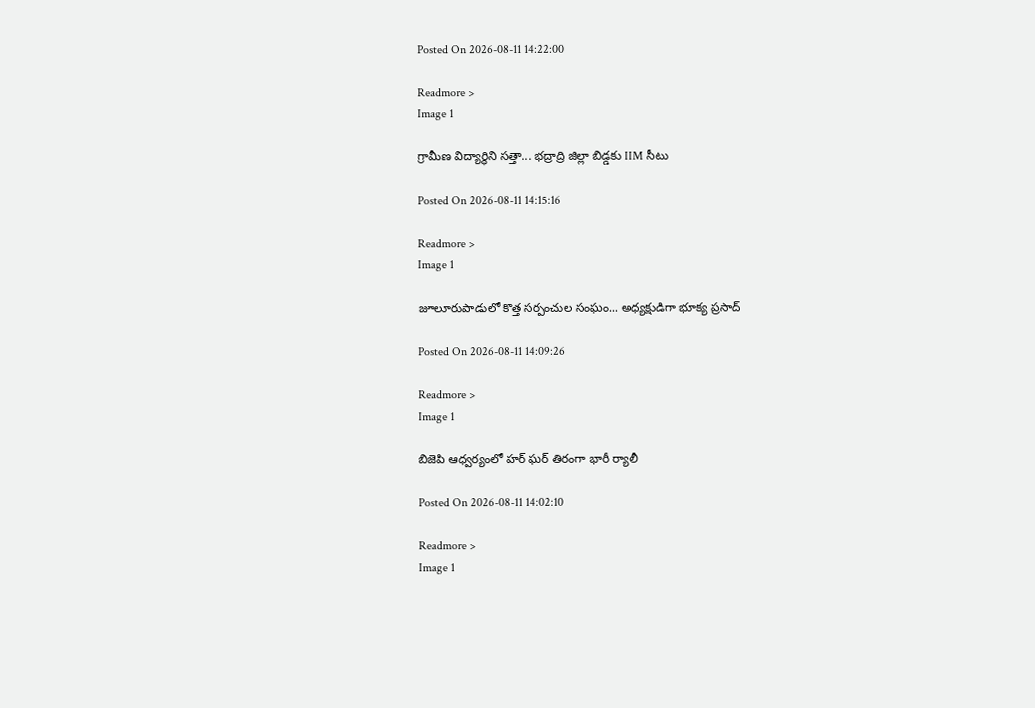Posted On 2026-08-11 14:22:00

Readmore >
Image 1

గ్రామీణ విద్యార్థిని సత్తా... భద్రాద్రి జిల్లా బిడ్డకు IIM సీటు

Posted On 2026-08-11 14:15:16

Readmore >
Image 1

జూలూరుపాడులో కొత్త సర్పంచుల సంఘం... అధ్యక్షుడిగా భూక్య ప్రసాద్

Posted On 2026-08-11 14:09:26

Readmore >
Image 1

బిజెపి ఆధ్వర్యంలో హర్ ఘర్ తిరంగా భారీ ర్యాలీ

Posted On 2026-08-11 14:02:10

Readmore >
Image 1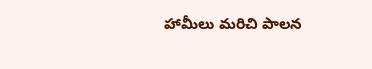హామీలు మరిచి పాలన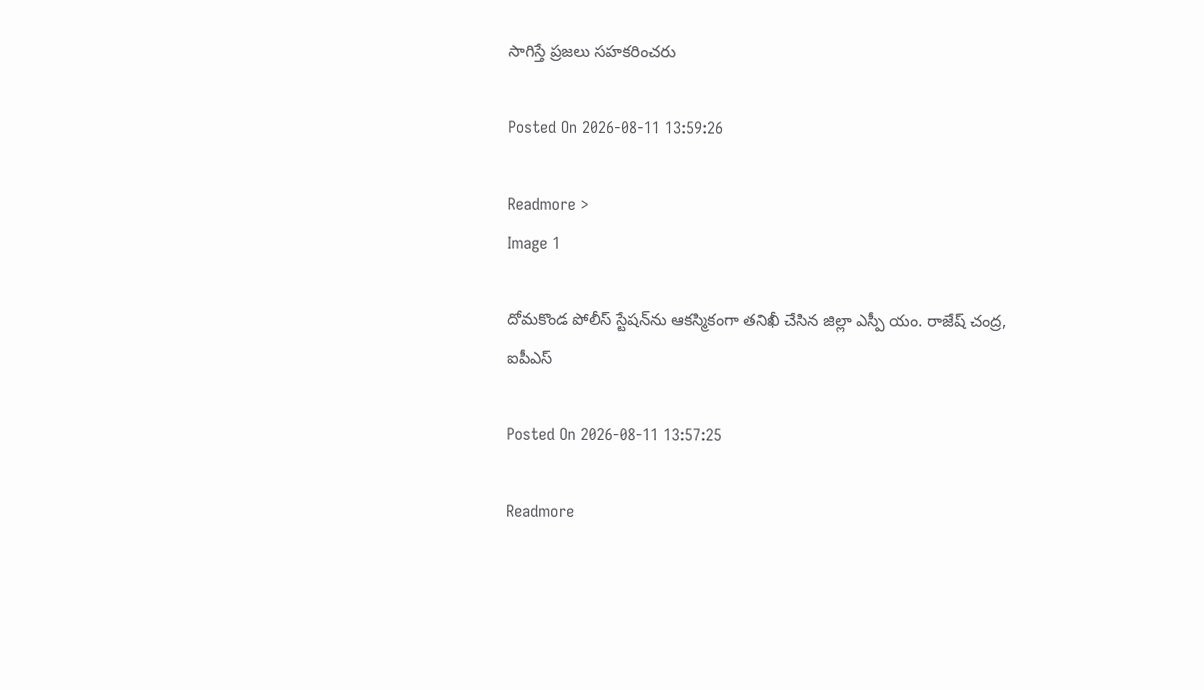సాగిస్తే ప్రజలు సహకరించరు

Posted On 2026-08-11 13:59:26

Readmore >
Image 1

దోమకొండ పోలీస్ స్టేషన్‌ను ఆకస్మికంగా తనిఖీ చేసిన జిల్లా ఎస్పీ యం. రాజేష్ చంద్ర, ఐపీఎస్

Posted On 2026-08-11 13:57:25

Readmore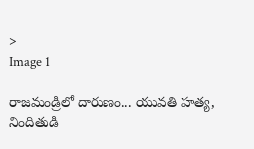>
Image 1

రాజమండ్రిలో దారుణం... యువతి హత్య, నిందితుడి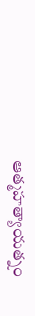ఆత్మహత్యాయత్నం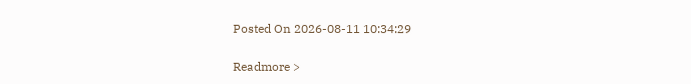Posted On 2026-08-11 10:34:29

Readmore >